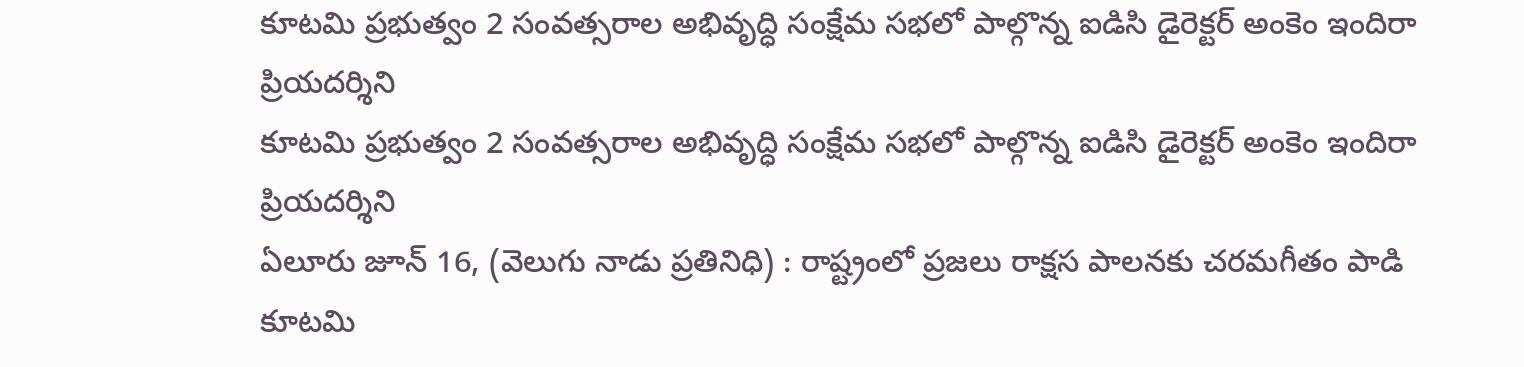కూటమి ప్రభుత్వం 2 సంవత్సరాల అభివృద్ధి సంక్షేమ సభలో పాల్గొన్న ఐడిసి డైరెక్టర్ అంకెం ఇందిరా ప్రియదర్శిని
కూటమి ప్రభుత్వం 2 సంవత్సరాల అభివృద్ధి సంక్షేమ సభలో పాల్గొన్న ఐడిసి డైరెక్టర్ అంకెం ఇందిరా ప్రియదర్శిని
ఏలూరు జూన్ 16, (వెలుగు నాడు ప్రతినిధి) : రాష్ట్రంలో ప్రజలు రాక్షస పాలనకు చరమగీతం పాడి కూటమి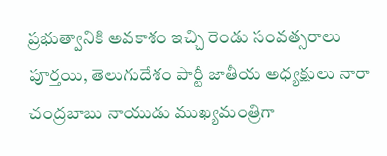ప్రభుత్వానికి అవకాశం ఇచ్చి రెండు సంవత్సరాలు పూర్తయి, తెలుగుదేశం పార్టీ జాతీయ అధ్యక్షులు నారా చంద్రబాబు నాయుడు ముఖ్యమంత్రిగా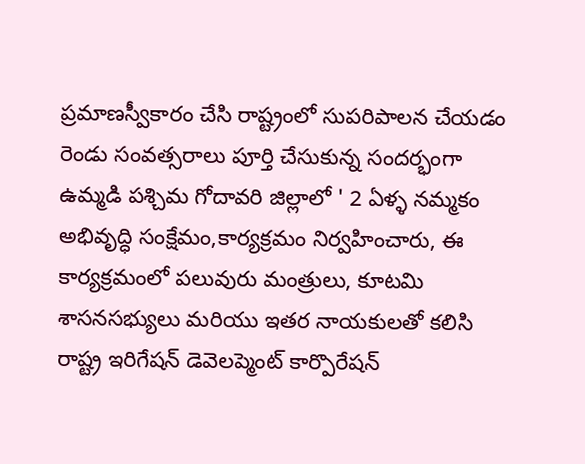ప్రమాణస్వీకారం చేసి రాష్ట్రంలో సుపరిపాలన చేయడం రెండు సంవత్సరాలు పూర్తి చేసుకున్న సందర్భంగా ఉమ్మడి పశ్చిమ గోదావరి జిల్లాలో ' 2 ఏళ్ళ నమ్మకం అభివృద్ధి సంక్షేమం,కార్యక్రమం నిర్వహించారు, ఈ కార్యక్రమంలో పలువురు మంత్రులు, కూటమి శాసనసభ్యులు మరియు ఇతర నాయకులతో కలిసి రాష్ట్ర ఇరిగేషన్ డెవెలప్మెంట్ కార్పొరేషన్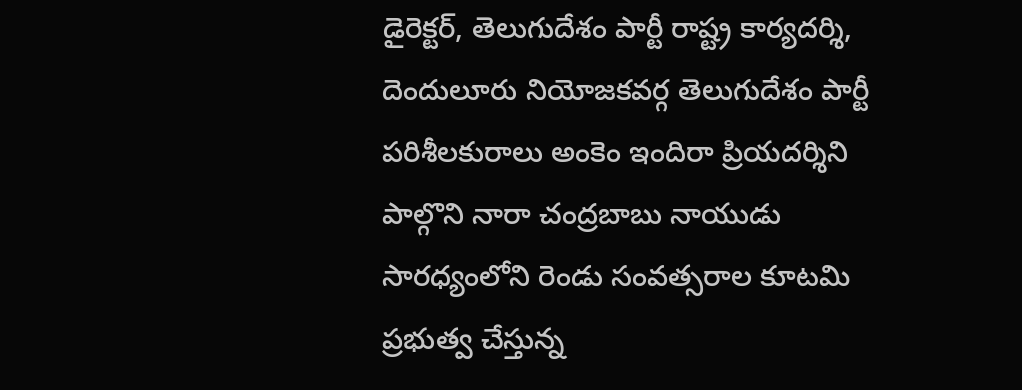డైరెక్టర్, తెలుగుదేశం పార్టీ రాష్ట్ర కార్యదర్శి, దెందులూరు నియోజకవర్గ తెలుగుదేశం పార్టీ పరిశీలకురాలు అంకెం ఇందిరా ప్రియదర్శిని పాల్గొని నారా చంద్రబాబు నాయుడు సారధ్యంలోని రెండు సంవత్సరాల కూటమి ప్రభుత్వ చేస్తున్న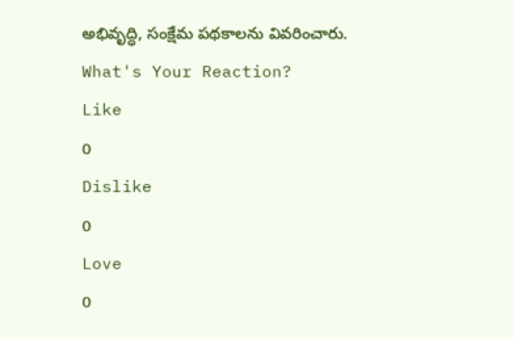అభివృద్ధి, సంక్షేమ పథకాలను వివరించారు.
What's Your Reaction?
Like
0
Dislike
0
Love
0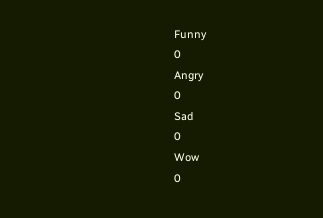Funny
0
Angry
0
Sad
0
Wow
0